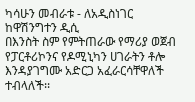ካሳሁን መብራቱ - ለአዲስነገር ከዋሽንግተን ዲሲ
በእንስት ስም የምትጠራው የማሪያ ወጀብ የፓርቶሪኮንና የዶሚኒካን ሀገራትን ቶሎ እንዳያገግሙ አድርጋ አፈራርሳቸዋለች ተብላለች፡፡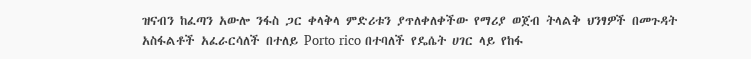ዝናብን ከፈጣን አውሎ ንፋስ ጋር ቀላቅላ ምድሪቱን ያጥለቀለቀችው የማሪያ ወጀብ ትላልቅ ህንፃዎች በመጉዳት አስፋልቶች አፈራርሳለች በተለይ Porto rico በተባለች የዴሴት ሀገር ላይ የከፋ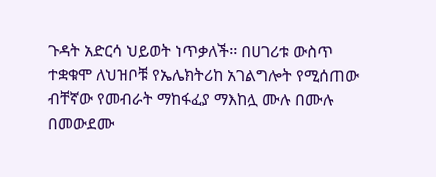ጉዳት አድርሳ ህይወት ነጥቃለች፡፡ በሀገሪቱ ውስጥ ተቋቁሞ ለህዝቦቹ የኤሌክትሪከ አገልግሎት የሚሰጠው ብቸኛው የመብራት ማከፋፈያ ማእከሏ ሙሉ በሙሉ በመውደሙ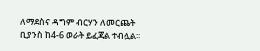ለማደስና ዳግም ብርሃን ለመርጨት ቢያንስ ከ4-6 ወራት ይፈጃል ተብሏል፡፡